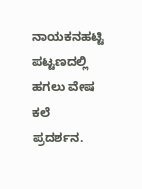ನಾಯಕನಹಟ್ಟಿ ಪಟ್ಟಣದಲ್ಲಿ ಹಗಲು ವೇಷ ಕಲೆ ಪ್ರದರ್ಶನ.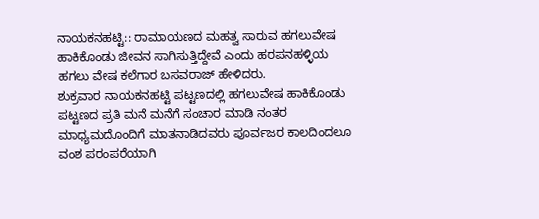ನಾಯಕನಹಟ್ಟಿ:: ರಾಮಾಯಣದ ಮಹತ್ವ ಸಾರುವ ಹಗಲುವೇಷ ಹಾಕಿಕೊಂಡು ಜೀವನ ಸಾಗಿಸುತ್ತಿದ್ದೇವೆ ಎಂದು ಹರಪನಹಳ್ಳಿಯ ಹಗಲು ವೇಷ ಕಲೆಗಾರ ಬಸವರಾಜ್ ಹೇಳಿದರು.
ಶುಕ್ರವಾರ ನಾಯಕನಹಟ್ಟಿ ಪಟ್ಟಣದಲ್ಲಿ ಹಗಲುವೇಷ ಹಾಕಿಕೊಂಡು ಪಟ್ಟಣದ ಪ್ರತಿ ಮನೆ ಮನೆಗೆ ಸಂಚಾರ ಮಾಡಿ ನಂತರ ಮಾಧ್ಯಮದೊಂದಿಗೆ ಮಾತನಾಡಿದವರು ಪೂರ್ವಜರ ಕಾಲದಿಂದಲೂ ವಂಶ ಪರಂಪರೆಯಾಗಿ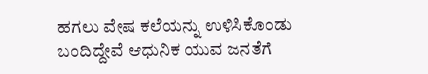ಹಗಲು ವೇಷ ಕಲೆಯನ್ನು ಉಳಿಸಿಕೊಂಡು ಬಂದಿದ್ದೇವೆ ಆಧುನಿಕ ಯುವ ಜನತೆಗೆ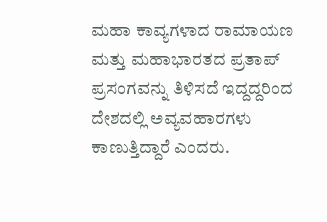ಮಹಾ ಕಾವ್ಯಗಳಾದ ರಾಮಾಯಣ ಮತ್ತು ಮಹಾಭಾರತದ ಪ್ರತಾಪ್ ಪ್ರಸಂಗವನ್ನು ತಿಳಿಸದೆ ಇದ್ದದ್ದರಿಂದ ದೇಶದಲ್ಲಿ ಅವ್ಯವಹಾರಗಳು ಕಾಣುತ್ತಿದ್ದಾರೆ ಎಂದರು.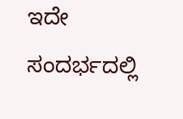ಇದೇ ಸಂದರ್ಭದಲ್ಲಿ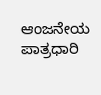ಆಂಜನೇಯ ಪಾತ್ರಧಾರಿ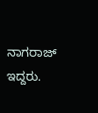ನಾಗರಾಜ್ ಇದ್ದರು.